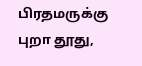பிரதமருக்கு புறா தூது,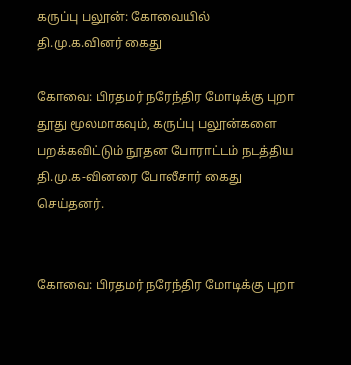கருப்பு பலூன்: கோவையில் தி.மு.க.வினர் கைது

கோவை: பிரதமர் நரேந்திர மோடிக்கு புறா தூது மூலமாகவும், கருப்பு பலூன்களை பறக்கவிட்டும் நூதன போராட்டம் நடத்திய தி.மு.க-வினரை போலீசார் கைது செய்தனர்.


கோவை: பிரதமர் நரேந்திர மோடிக்கு புறா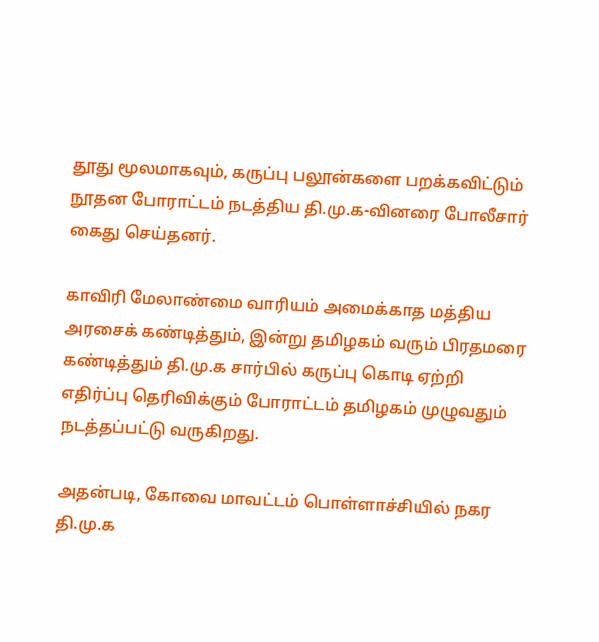தூது மூலமாகவும், கருப்பு பலூன்களை பறக்கவிட்டும் நூதன போராட்டம் நடத்திய தி.மு.க-வினரை போலீசார் கைது செய்தனர்.

காவிரி மேலாண்மை வாரியம் அமைக்காத மத்திய அரசைக் கண்டித்தும், இன்று தமிழகம் வரும் பிரதமரை  கண்டித்தும் தி.மு.க சார்பில் கருப்பு கொடி ஏற்றி எதிர்ப்பு தெரிவிக்கும் போராட்டம் தமிழகம் முழுவதும் நடத்தப்பட்டு வருகிறது.

அதன்படி, கோவை மாவட்டம் பொள்ளாச்சியில் நகர தி.மு.க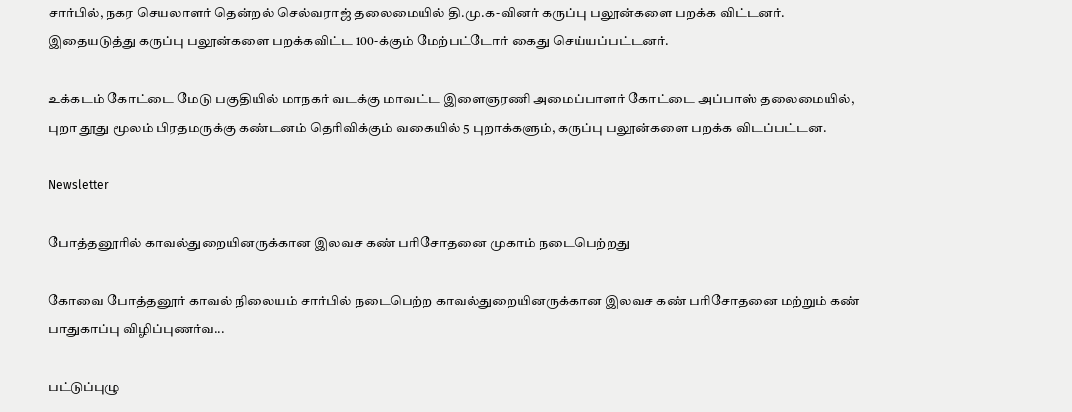சார்பில், நகர செயலாளர் தென்றல் செல்வராஜ் தலைமையில் தி.மு.க-வினர் கருப்பு பலூன்களை பறக்க விட்டனர். இதையடுத்து கருப்பு பலூன்களை பறக்கவிட்ட 100-க்கும் மேற்பட்டோர் கைது செய்யப்பட்டனர்.

உக்கடம் கோட்டை மேடு பகுதியில் மாநகர் வடக்கு மாவட்ட இளைஞரணி அமைப்பாளர் கோட்டை அப்பாஸ் தலைமையில், புறா தூது மூலம் பிரதமருக்கு கண்டனம் தெரிவிக்கும் வகையில் 5 புறாக்களும், கருப்பு பலூன்களை பறக்க விடப்பட்டன.

Newsletter

போத்தனூரில் காவல்துறையினருக்கான இலவச கண் பரிசோதனை முகாம் நடைபெற்றது

கோவை போத்தனூர் காவல் நிலையம் சார்பில் நடைபெற்ற காவல்துறையினருக்கான இலவச கண் பரிசோதனை மற்றும் கண் பாதுகாப்பு விழிப்புணர்வ...

பட்டுப்புழு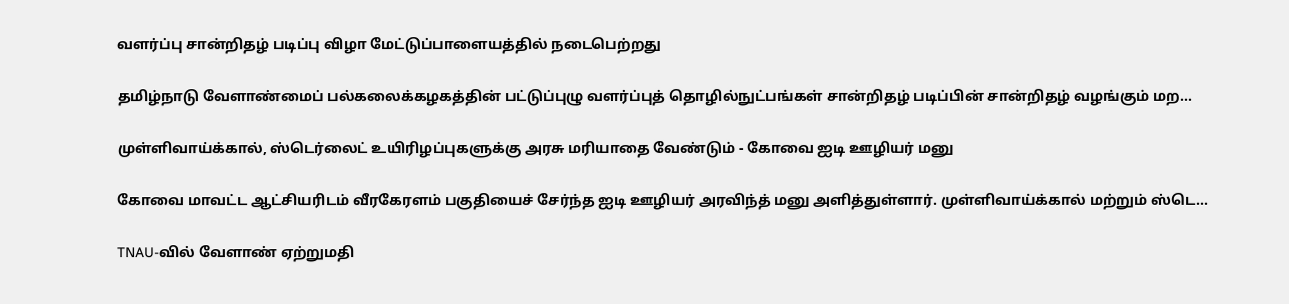வளர்ப்பு சான்றிதழ் படிப்பு விழா மேட்டுப்பாளையத்தில் நடைபெற்றது

தமிழ்நாடு வேளாண்மைப் பல்கலைக்கழகத்தின் பட்டுப்புழு வளர்ப்புத் தொழில்நுட்பங்கள் சான்றிதழ் படிப்பின் சான்றிதழ் வழங்கும் மற...

முள்ளிவாய்க்கால், ஸ்டெர்லைட் உயிரிழப்புகளுக்கு அரசு மரியாதை வேண்டும் - கோவை ஐடி ஊழியர் மனு

கோவை மாவட்ட ஆட்சியரிடம் வீரகேரளம் பகுதியைச் சேர்ந்த ஐடி ஊழியர் அரவிந்த் மனு அளித்துள்ளார். முள்ளிவாய்க்கால் மற்றும் ஸ்டெ...

TNAU-வில் வேளாண் ஏற்றுமதி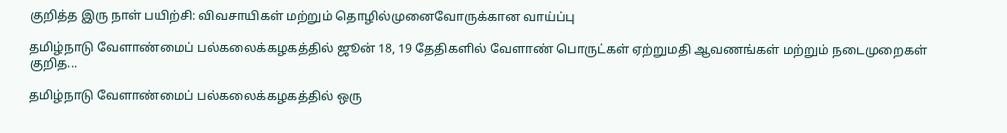குறித்த இரு நாள் பயிற்சி: விவசாயிகள் மற்றும் தொழில்முனைவோருக்கான வாய்ப்பு

தமிழ்நாடு வேளாண்மைப் பல்கலைக்கழகத்தில் ஜூன் 18, 19 தேதிகளில் வேளாண் பொருட்கள் ஏற்றுமதி ஆவணங்கள் மற்றும் நடைமுறைகள் குறித...

தமிழ்நாடு வேளாண்மைப் பல்கலைக்கழகத்தில் ஒரு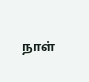நாள்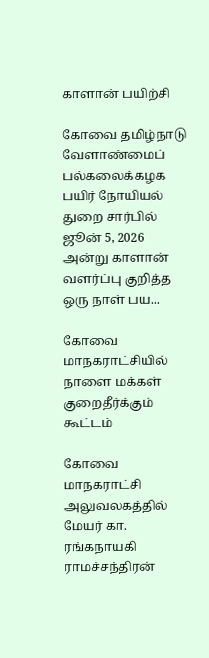காளான் பயிற்சி

கோவை தமிழ்நாடு வேளாண்மைப் பல்கலைக்கழக பயிர் நோயியல் துறை சார்பில் ஜூன் 5, 2026 அன்று காளான் வளர்ப்பு குறித்த ஒரு நாள் பய...

கோவை மாநகராட்சியில் நாளை மக்கள் குறைதீர்க்கும் கூட்டம்

கோவை மாநகராட்சி அலுவலகத்தில் மேயர் கா. ரங்கநாயகி ராமச்சந்திரன்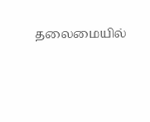தலைமையில்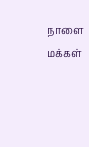நாளை மக்கள்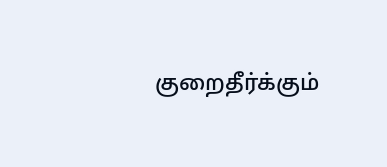குறைதீர்க்கும்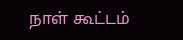நாள் கூட்டம்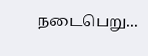நடைபெறு...